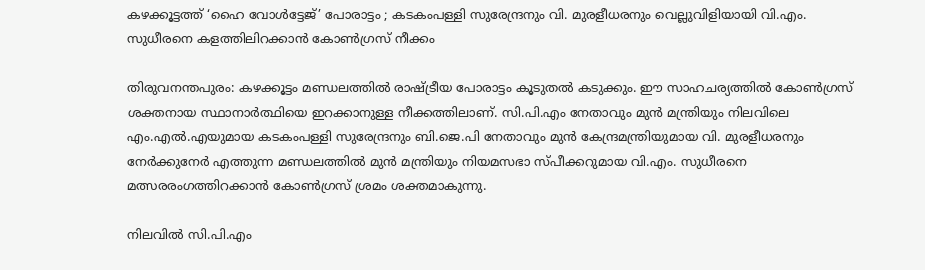കഴക്കൂട്ടത്ത് ‘ഹൈ വോൾട്ടേജ്’ പോരാട്ടം ; കടകംപള്ളി സുരേന്ദ്രനും വി. മുരളീധരനും വെല്ലുവിളിയായി വി.എം. സുധീരനെ കളത്തിലിറക്കാൻ കോൺഗ്രസ് നീക്കം

തിരുവനന്തപുരം: കഴക്കൂട്ടം മണ്ഡലത്തിൽ രാഷ്ട്രീയ പോരാട്ടം കൂടുതൽ കടുക്കും. ഈ സാഹചര്യത്തിൽ കോൺഗ്രസ് ശക്തനായ സ്ഥാനാർത്ഥിയെ ഇറക്കാനുള്ള നീക്കത്തിലാണ്. സി.പി.എം നേതാവും മുൻ മന്ത്രിയും നിലവിലെ എം.എൽ.എയുമായ കടകംപള്ളി സുരേന്ദ്രനും ബി.ജെ.പി നേതാവും മുൻ കേന്ദ്രമന്ത്രിയുമായ വി. മുരളീധരനും നേർക്കുനേർ എത്തുന്ന മണ്ഡലത്തിൽ മുൻ മന്ത്രിയും നിയമസഭാ സ്പീക്കറുമായ വി.എം. സുധീരനെ മത്സരരംഗത്തിറക്കാൻ കോൺഗ്രസ് ശ്രമം ശക്തമാകുന്നു.

നിലവിൽ സി.പി.എം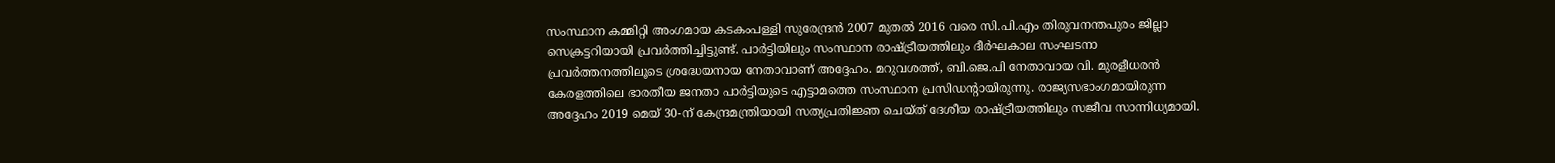സംസ്ഥാന കമ്മിറ്റി അംഗമായ കടകംപള്ളി സുരേന്ദ്രൻ 2007 മുതൽ 2016 വരെ സി.പി.എം തിരുവനന്തപുരം ജില്ലാ സെക്രട്ടറിയായി പ്രവർത്തിച്ചിട്ടുണ്ട്. പാർട്ടിയിലും സംസ്ഥാന രാഷ്ട്രീയത്തിലും ദീർഘകാല സംഘടനാ പ്രവർത്തനത്തിലൂടെ ശ്രദ്ധേയനായ നേതാവാണ് അദ്ദേഹം. മറുവശത്ത്, ബി.ജെ.പി നേതാവായ വി. മുരളീധരൻ കേരളത്തിലെ ഭാരതീയ ജനതാ പാർട്ടിയുടെ എട്ടാമത്തെ സംസ്ഥാന പ്രസിഡന്റായിരുന്നു. രാജ്യസഭാംഗമായിരുന്ന അദ്ദേഹം 2019 മെയ് 30-ന് കേന്ദ്രമന്ത്രിയായി സത്യപ്രതിജ്ഞ ചെയ്ത് ദേശീയ രാഷ്ട്രീയത്തിലും സജീവ സാന്നിധ്യമായി.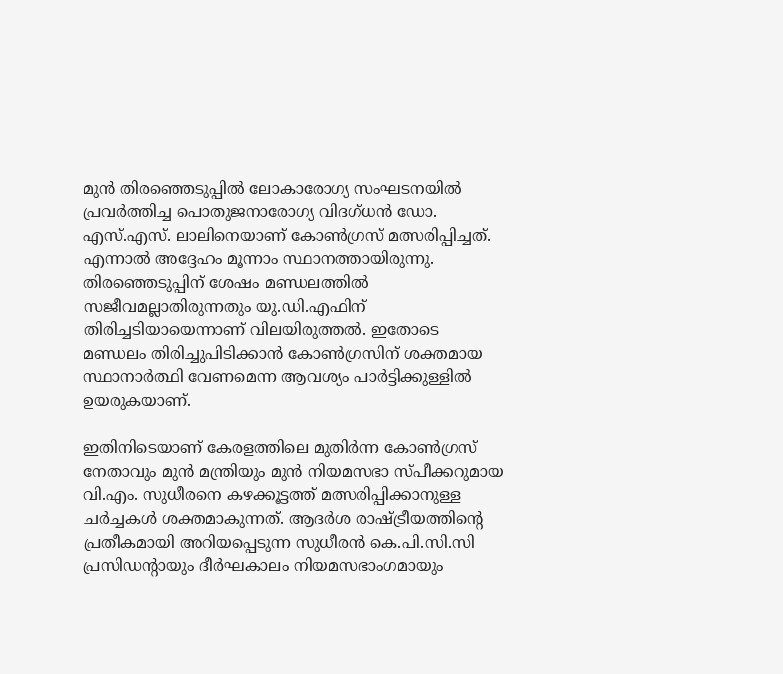മുൻ തിരഞ്ഞെടുപ്പിൽ ലോകാരോഗ്യ സംഘടനയിൽ പ്രവർത്തിച്ച പൊതുജനാരോഗ്യ വിദഗ്ധൻ ഡോ. എസ്.എസ്. ലാലിനെയാണ് കോൺഗ്രസ് മത്സരിപ്പിച്ചത്. എന്നാൽ അദ്ദേഹം മൂന്നാം സ്ഥാനത്തായിരുന്നു. തിരഞ്ഞെടുപ്പിന് ശേഷം മണ്ഡലത്തിൽ സജീവമല്ലാതിരുന്നതും യു.ഡി.എഫിന് തിരിച്ചടിയായെന്നാണ് വിലയിരുത്തൽ. ഇതോടെ മണ്ഡലം തിരിച്ചുപിടിക്കാൻ കോൺഗ്രസിന് ശക്തമായ സ്ഥാനാർത്ഥി വേണമെന്ന ആവശ്യം പാർട്ടിക്കുള്ളിൽ ഉയരുകയാണ്.

ഇതിനിടെയാണ് കേരളത്തിലെ മുതിർന്ന കോൺഗ്രസ് നേതാവും മുൻ മന്ത്രിയും മുൻ നിയമസഭാ സ്പീക്കറുമായ വി.എം. സുധീരനെ കഴക്കൂട്ടത്ത് മത്സരിപ്പിക്കാനുള്ള ചർച്ചകൾ ശക്തമാകുന്നത്. ആദർശ രാഷ്ട്രീയത്തിന്റെ പ്രതീകമായി അറിയപ്പെടുന്ന സുധീരൻ കെ.പി.സി.സി പ്രസിഡന്റായും ദീർഘകാലം നിയമസഭാംഗമായും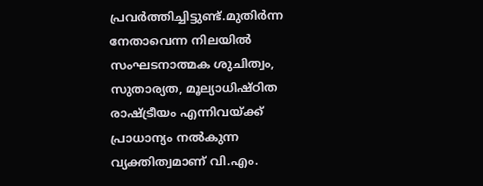പ്രവർത്തിച്ചിട്ടുണ്ട്.മുതിർന്ന നേതാവെന്ന നിലയിൽ സംഘടനാത്മക ശുചിത്വം, സുതാര്യത, മൂല്യാധിഷ്ഠിത രാഷ്ട്രീയം എന്നിവയ്ക്ക് പ്രാധാന്യം നൽകുന്ന വ്യക്തിത്വമാണ് വി.എം.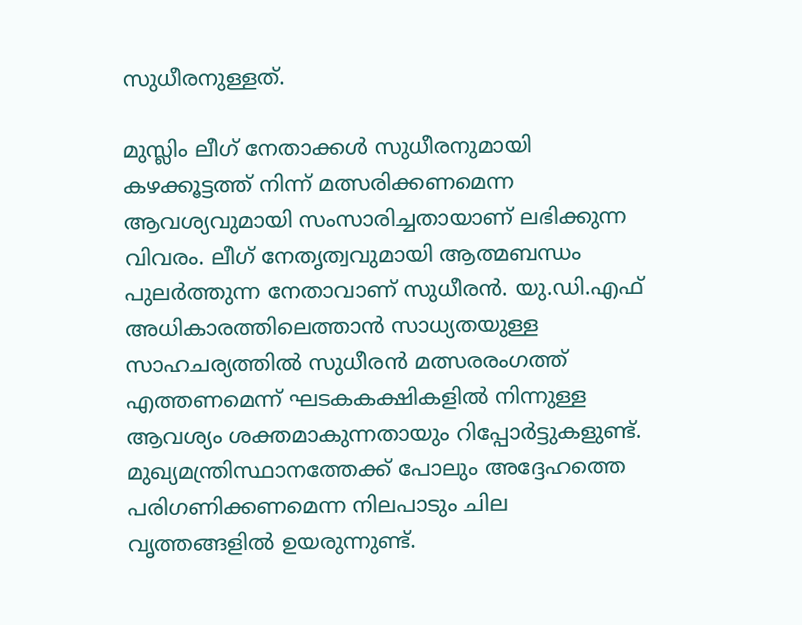സുധീരനുള്ളത്.

മുസ്ലിം ലീഗ് നേതാക്കൾ സുധീരനുമായി കഴക്കൂട്ടത്ത് നിന്ന് മത്സരിക്കണമെന്ന ആവശ്യവുമായി സംസാരിച്ചതായാണ് ലഭിക്കുന്ന വിവരം. ലീഗ് നേതൃത്വവുമായി ആത്മബന്ധം പുലർത്തുന്ന നേതാവാണ് സുധീരൻ. യു.ഡി.എഫ് അധികാരത്തിലെത്താൻ സാധ്യതയുള്ള സാഹചര്യത്തിൽ സുധീരൻ മത്സരരംഗത്ത് എത്തണമെന്ന് ഘടകകക്ഷികളിൽ നിന്നുള്ള ആവശ്യം ശക്തമാകുന്നതായും റിപ്പോർട്ടുകളുണ്ട്. മുഖ്യമന്ത്രിസ്ഥാനത്തേക്ക് പോലും അദ്ദേഹത്തെ പരിഗണിക്കണമെന്ന നിലപാടും ചില വൃത്തങ്ങളിൽ ഉയരുന്നുണ്ട്.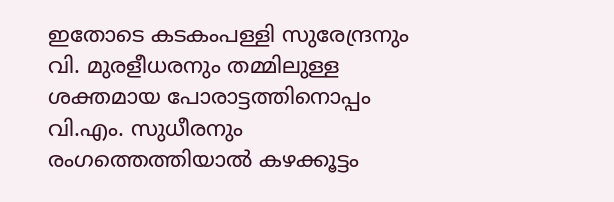ഇതോടെ കടകംപള്ളി സുരേന്ദ്രനും വി. മുരളീധരനും തമ്മിലുള്ള ശക്തമായ പോരാട്ടത്തിനൊപ്പം വി.എം. സുധീരനും രംഗത്തെത്തിയാൽ കഴക്കൂട്ടം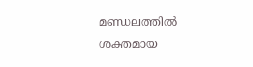മണ്ഡലത്തിൽ ശക്തമായ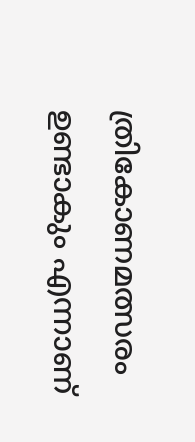ത്രികോണമത്സരം ഉണ്ടാകും എന്നാണ്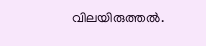വിലയിരുത്തൽ.